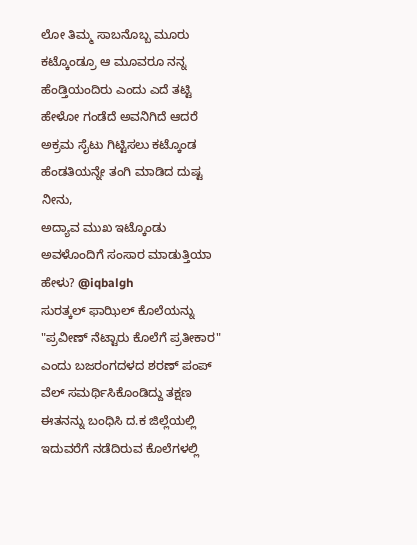ಲೋ ತಿಮ್ಮ ಸಾಬನೊಬ್ಬ ಮೂರು ಕಟ್ಕೊಂಡ್ರೂ ಆ ಮೂವರೂ ನನ್ನ ಹೆಂಡ್ತಿಯಂದಿರು ಎಂದು ಎದೆ ತಟ್ಟಿ ಹೇಳೋ ಗಂಡೆದೆ ಅವನಿಗಿದೆ ಆದರೆ ಅಕ್ರಮ ಸೈಟು ಗಿಟ್ಟಿಸಲು ಕಟ್ಕೊಂಡ ಹೆಂಡತಿಯನ್ನೇ ತಂಗಿ ಮಾಡಿದ ದುಷ್ಟ ನೀನು,
ಅದ್ಯಾವ ಮುಖ ಇಟ್ಕೊಂಡು ಅವಳೊಂದಿಗೆ ಸಂಸಾರ ಮಾಡುತ್ತಿಯಾ ಹೇಳು? @iqbalgh
ಸುರತ್ಕಲ್ ಫಾಝಿಲ್ ಕೊಲೆಯನ್ನು "ಪ್ರವೀಣ್ ನೆಟ್ಟಾರು ಕೊಲೆಗೆ ಪ್ರತೀಕಾರ" ಎಂದು ಬಜರಂಗದಳದ ಶರಣ್ ಪಂಪ್ ವೆಲ್ ಸಮರ್ಥಿಸಿಕೊಂಡಿದ್ದು ತಕ್ಷಣ ಈತನನ್ನು ಬಂಧಿಸಿ ದ.ಕ ಜಿಲ್ಲೆಯಲ್ಲಿ ಇದುವರೆಗೆ ನಡೆದಿರುವ ಕೊಲೆಗಳಲ್ಲಿ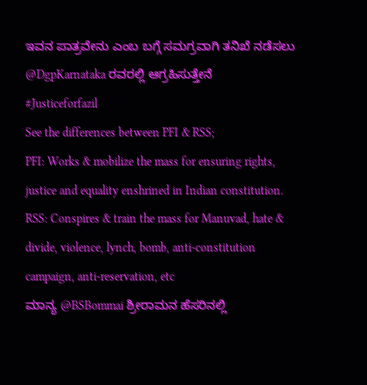ಇವನ ಪಾತ್ರವೇನು ಎಂಬ ಬಗ್ಗೆ ಸಮಗ್ರವಾಗಿ ತನಿಖೆ ನಡೆಸಲು @DgpKarnataka ರವರಲ್ಲಿ ಆಗ್ರಹಿಸುತ್ತೇನೆ
#Justiceforfazil
See the differences between PFI & RSS;
PFI: Works & mobilize the mass for ensuring rights, justice and equality enshrined in Indian constitution.
RSS: Conspires & train the mass for Manuvad, hate & divide, violence, lynch, bomb, anti-constitution campaign, anti-reservation, etc
ಮಾನ್ಯ @BSBommai ಶ್ರೀರಾಮನ ಹೆಸರಿನಲ್ಲಿ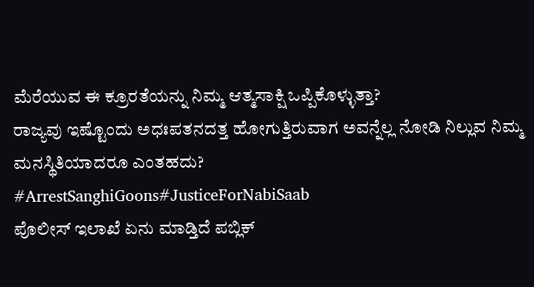ಮೆರೆಯುವ ಈ ಕ್ರೂರತೆಯನ್ನು ನಿಮ್ಮ ಆತ್ಮಸಾಕ್ಷಿ ಒಪ್ಪಿಕೊಳ್ಳುತ್ತಾ?
ರಾಜ್ಯವು ಇಷ್ಟೊಂದು ಅಧಃಪತನದತ್ತ ಹೋಗುತ್ತಿರುವಾಗ ಅವನ್ನೆಲ್ಲ ನೋಡಿ ನಿಲ್ಲುವ ನಿಮ್ಮ ಮನಸ್ಥಿತಿಯಾದರೂ ಎಂತಹದು?
#ArrestSanghiGoons#JusticeForNabiSaab
ಪೊಲೀಸ್ ಇಲಾಖೆ ಏನು ಮಾಡ್ತಿದೆ ಪಬ್ಲಿಕ್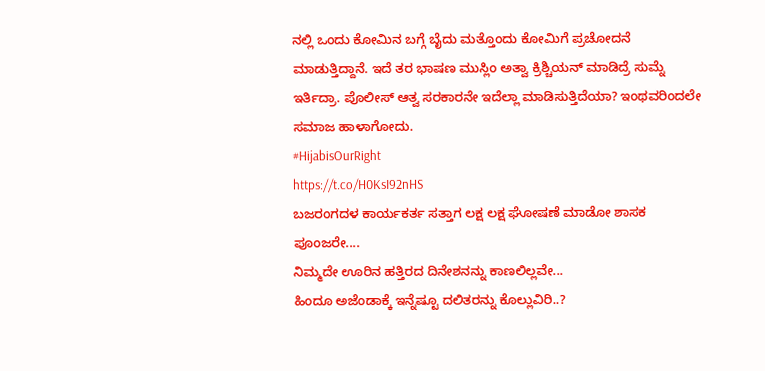ನಲ್ಲಿ ಒಂದು ಕೋಮಿನ ಬಗ್ಗೆ ಬೈದು ಮತ್ತೊಂದು ಕೋಮಿಗೆ ಪ್ರಚೋದನೆ ಮಾಡುತ್ತಿದ್ದಾನೆ. ಇದೆ ತರ ಭಾಷಣ ಮುಸ್ಲಿಂ ಅತ್ವಾ ಕ್ರಿಶ್ಚಿಯನ್ ಮಾಡಿದ್ರೆ ಸುಮ್ನೆ ಇರ್ತಿದ್ರಾ. ಪೊಲೀಸ್ ಆತ್ವ ಸರಕಾರನೇ ಇದೆಲ್ಲಾ ಮಾಡಿಸುತ್ತಿದೆಯಾ? ಇಂಥವರಿಂದಲೇ ಸಮಾಜ ಹಾಳಾಗೋದು.
#HijabisOurRight
https://t.co/H0KsI92nHS
ಬಜರಂಗದಳ ಕಾರ್ಯಕರ್ತ ಸತ್ತಾಗ ಲಕ್ಷ ಲಕ್ಷ ಘೋಷಣೆ ಮಾಡೋ ಶಾಸಕ ಪೂಂಜರೇ....
ನಿಮ್ಮದೇ ಊರಿನ ಹತ್ತಿರದ ದಿನೇಶನನ್ನು ಕಾಣಲಿಲ್ಲವೇ...
ಹಿಂದೂ ಅಜೆಂಡಾಕ್ಕೆ ಇನ್ನೆಷ್ಟೂ ದಲಿತರನ್ನು ಕೊಲ್ಲುವಿರಿ..?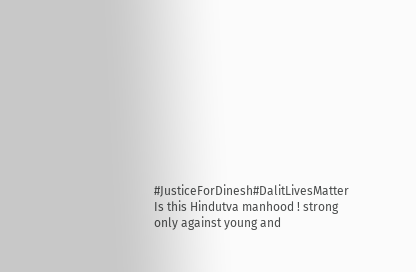#JusticeForDinesh#DalitLivesMatter
Is this Hindutva manhood ! strong only against young and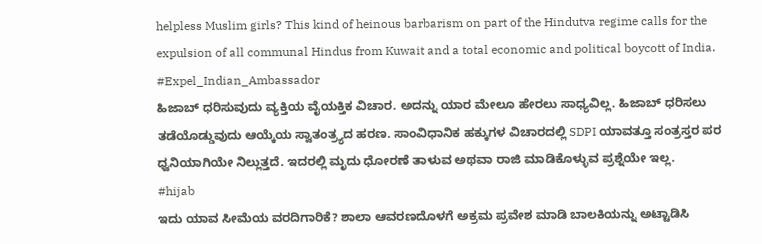helpless Muslim girls? This kind of heinous barbarism on part of the Hindutva regime calls for the expulsion of all communal Hindus from Kuwait and a total economic and political boycott of India. #Expel_Indian_Ambassador
ಹಿಜಾಬ್ ಧರಿಸುವುದು ವ್ಯಕ್ತಿಯ ವೈಯಕ್ತಿಕ ವಿಚಾರ. ಅದನ್ನು ಯಾರ ಮೇಲೂ ಹೇರಲು ಸಾಧ್ಯವಿಲ್ಲ. ಹಿಜಾಬ್ ಧರಿಸಲು ತಡೆಯೊಡ್ಡುವುದು ಆಯ್ಕೆಯ ಸ್ವಾತಂತ್ರ್ಯದ ಹರಣ. ಸಾಂವಿಧಾನಿಕ ಹಕ್ಕುಗಳ ವಿಚಾರದಲ್ಲಿ SDPI ಯಾವತ್ತೂ ಸಂತ್ರಸ್ತರ ಪರ ಧ್ವನಿಯಾಗಿಯೇ ನಿಲ್ಲುತ್ತದೆ. ಇದರಲ್ಲಿ ಮೃದು ಧೋರಣೆ ತಾಳುವ ಅಥವಾ ರಾಜಿ ಮಾಡಿಕೊಳ್ಳುವ ಪ್ರಶ್ನೆಯೇ ಇಲ್ಲ.
#hijab
ಇದು ಯಾವ ಸೀಮೆಯ ವರದಿಗಾರಿಕೆ? ಶಾಲಾ ಆವರಣದೊಳಗೆ ಅಕ್ರಮ ಪ್ರವೇಶ ಮಾಡಿ ಬಾಲಕಿಯನ್ನು ಅಟ್ಟಾಡಿಸಿ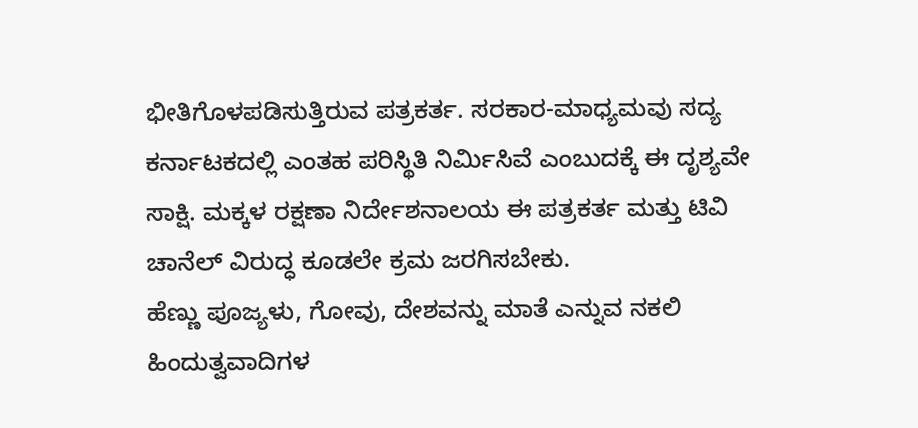ಭೀತಿಗೊಳಪಡಿಸುತ್ತಿರುವ ಪತ್ರಕರ್ತ. ಸರಕಾರ-ಮಾಧ್ಯಮವು ಸದ್ಯ ಕರ್ನಾಟಕದಲ್ಲಿ ಎಂತಹ ಪರಿಸ್ಥಿತಿ ನಿರ್ಮಿಸಿವೆ ಎಂಬುದಕ್ಕೆ ಈ ದೃಶ್ಯವೇ ಸಾಕ್ಷಿ. ಮಕ್ಕಳ ರಕ್ಷಣಾ ನಿರ್ದೇಶನಾಲಯ ಈ ಪತ್ರಕರ್ತ ಮತ್ತು ಟಿವಿ ಚಾನೆಲ್ ವಿರುದ್ಧ ಕೂಡಲೇ ಕ್ರಮ ಜರಗಿಸಬೇಕು.
ಹೆಣ್ಣು ಪೂಜ್ಯಳು, ಗೋವು, ದೇಶವನ್ನು ಮಾತೆ ಎನ್ನುವ ನಕಲಿ ಹಿಂದುತ್ವವಾದಿಗಳ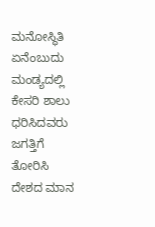ಮನೋಸ್ಥಿತಿ ಏನೆಂಬುದು ಮಂಡ್ಯದಲ್ಲಿ ಕೇಸರಿ ಶಾಲು ಧರಿಸಿದವರು ಜಗತ್ತಿಗೆ ತೋರಿಸಿ ದೇಶದ ಮಾನ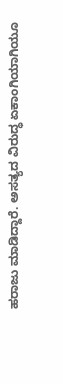ಹರಾಜು ಮಾಡಿದ್ದಾರೆ. ಅಸತ್ಯದ ವಿರುದ್ಧ ಏಕಾಂಗಿಯಾಗಿಯೂ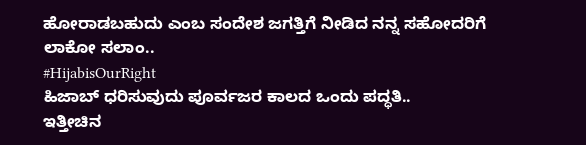ಹೋರಾಡಬಹುದು ಎಂಬ ಸಂದೇಶ ಜಗತ್ತಿಗೆ ನೀಡಿದ ನನ್ನ ಸಹೋದರಿಗೆ ಲಾಕೋ ಸಲಾಂ..
#HijabisOurRight
ಹಿಜಾಬ್ ಧರಿಸುವುದು ಪೂರ್ವಜರ ಕಾಲದ ಒಂದು ಪದ್ಧತಿ..
ಇತ್ತೀಚಿನ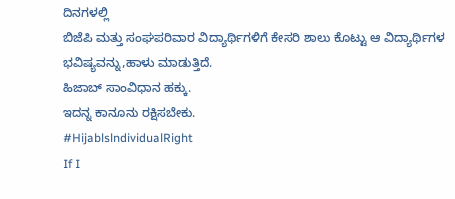ದಿನಗಳಲ್ಲಿ
ಬಿಜೆಪಿ ಮತ್ತು ಸಂಘಪರಿವಾರ ವಿದ್ಯಾರ್ಥಿಗಳಿಗೆ ಕೇಸರಿ ಶಾಲು ಕೊಟ್ಟು ಆ ವಿದ್ಯಾರ್ಥಿಗಳ ಭವಿಷ್ಯವನ್ನು,ಹಾಳು ಮಾಡುತ್ತಿದೆ.
ಹಿಜಾಬ್ ಸಾಂವಿಧಾನ ಹಕ್ಕು.
ಇದನ್ನ ಕಾನೂನು ರಕ್ಷಿಸಬೇಕು.
#HijablslndividualRight
If I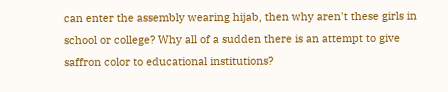can enter the assembly wearing hijab, then why aren't these girls in school or college? Why all of a sudden there is an attempt to give saffron color to educational institutions?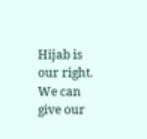Hijab is our right. We can give our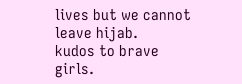lives but we cannot leave hijab.
kudos to brave girls.